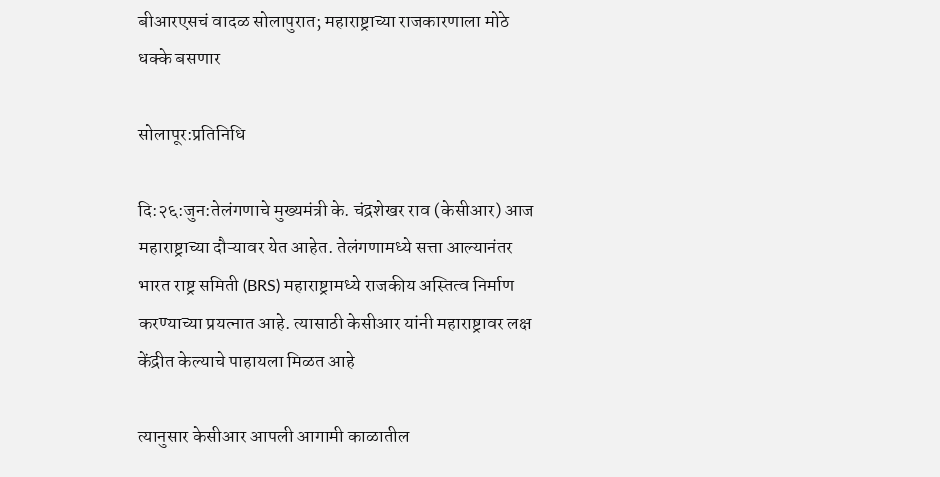बीआरएसचं वादळ सोलापुरात; महाराष्ट्राच्या राजकारणाला मोठे धक्के बसणार

सोलापूर:प्रतिनिधि

दि:२६:जुन:तेलंगणाचे मुख्यमंत्री के. चंद्रशेखर राव (केसीआर) आज महाराष्ट्राच्या दौऱ्यावर येत आहेत. तेलंगणामध्ये सत्ता आल्यानंतर भारत राष्ट्र समिती (BRS) महाराष्ट्रामध्ये राजकीय अस्तित्व निर्माण करण्याच्या प्रयत्नात आहे. त्यासाठी केसीआर यांनी महाराष्ट्रावर लक्ष केंद्रीत केल्याचे पाहायला मिळत आहे

त्यानुसार केसीआर आपली आगामी काळातील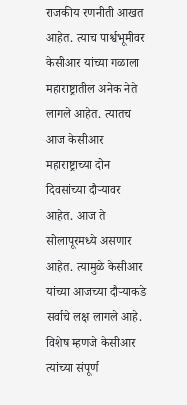राजकीय रणनीती आखत आहेत. त्याच पार्श्वभूमीवर केसीआर यांच्या गळाला महाराष्ट्रातील अनेक नेते लागले आहेत. त्यातच आज केसीआर महाराष्ट्राच्या दोन दिवसांच्या दौऱ्यावर आहेत. आज ते सोलापूरमध्ये असणार आहेत. त्यामुळे केसीआर यांच्या आजच्या दौऱ्याकडे सर्वाचे लक्ष लागले आहे. विशेष म्हणजे केसीआर त्यांच्या संपूर्ण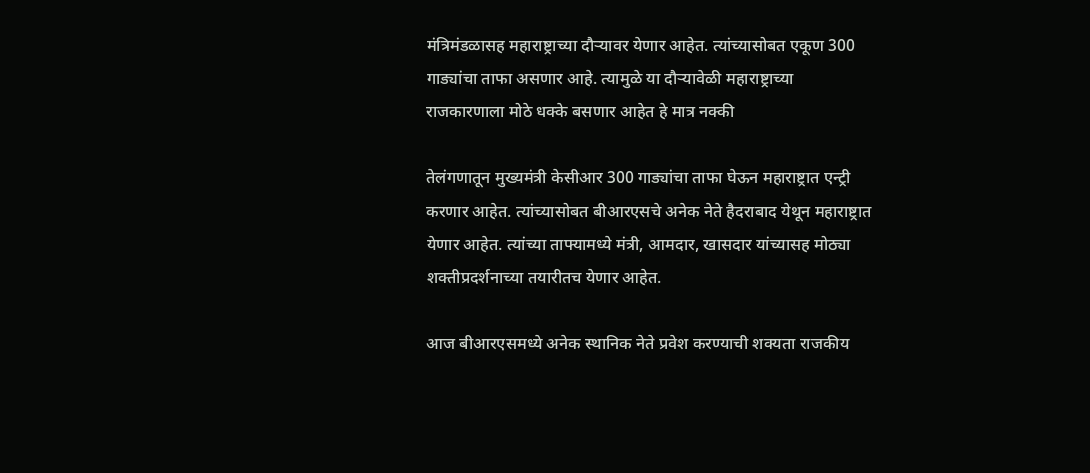मंत्रिमंडळासह महाराष्ट्राच्या दौऱ्यावर येणार आहेत. त्यांच्यासोबत एकूण 300 गाड्यांचा ताफा असणार आहे. त्यामुळे या दौऱ्यावेळी महाराष्ट्राच्या राजकारणाला मोठे धक्के बसणार आहेत हे मात्र नक्की

तेलंगणातून मुख्यमंत्री केसीआर 300 गाड्यांचा ताफा घेऊन महाराष्ट्रात एन्ट्री करणार आहेत. त्यांच्यासोबत बीआरएसचे अनेक नेते हैदराबाद येथून महाराष्ट्रात येणार आहेत. त्यांच्या ताफ्यामध्ये मंत्री, आमदार, खासदार यांच्यासह मोठ्या शक्तीप्रदर्शनाच्या तयारीतच येणार आहेत.

आज बीआरएसमध्ये अनेक स्थानिक नेते प्रवेश करण्याची शक्यता राजकीय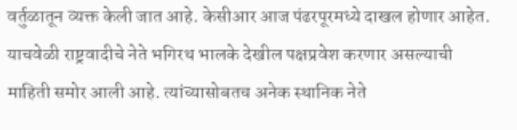वर्तुळातून व्यक्त केली जात आहे. केसीआर आज पंढरपूरमध्ये दाखल होणार आहेत. याचवेळी राष्ट्रवादीचे नेते भगिरथ भालके देखील पक्षप्रवेश करणार असल्याची माहिती समोर आली आहे. त्यांच्यासोबतच अनेक स्थानिक नेते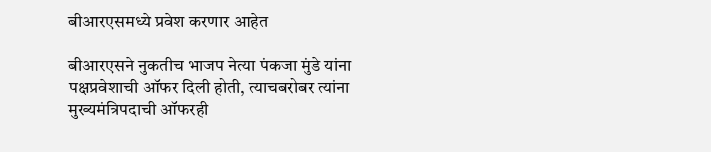बीआरएसमध्ये प्रवेश करणार आहेत

बीआरएसने नुकतीच भाजप नेत्या पंकजा मुंडे यांना पक्षप्रवेशाची ऑफर दिली होती, त्याचबरोबर त्यांना मुख्यमंत्रिपदाची ऑफरही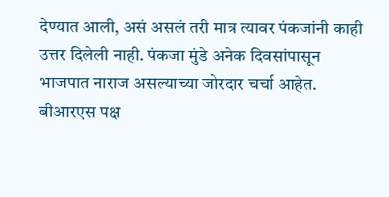देण्यात आली, असं असलं तरी मात्र त्यावर पंकजांनी काही उत्तर दिलेली नाही. पंकजा मुंडे अनेक दिवसांपासून भाजपात नाराज असल्याच्या जोरदार चर्चा आहेत. बीआरएस पक्ष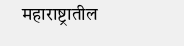महाराष्ट्रातील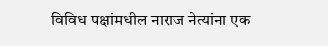विविध पक्षांमधील नाराज नेत्यांना एक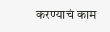करण्याचं काम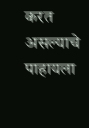करत असल्याचे पाहायला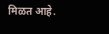मिळत आहे.